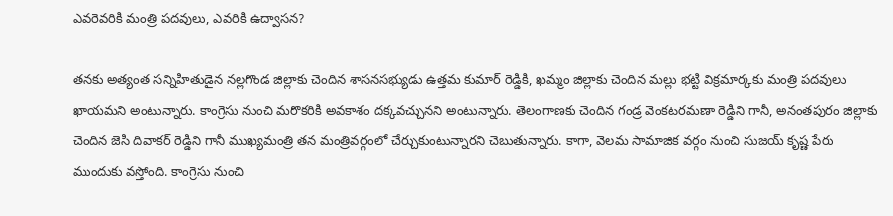ఎవరెవరికి మంత్రి పదవులు, ఎవరికి ఉద్వాసన?

తనకు అత్యంత సన్నిహితుడైన నల్లగొండ జిల్లాకు చెందిన శాసనసభ్యుడు ఉత్తమ కుమార్ రెడ్డికి, ఖమ్మం జిల్లాకు చెందిన మల్లు భట్టి విక్రమార్కకు మంత్రి పదవులు ఖాయమని అంటున్నారు. కాంగ్రెసు నుంచి మరొకరికి అవకాశం దక్కవచ్చునని అంటున్నారు. తెలంగాణకు చెందిన గండ్ర వెంకటరమణా రెడ్డిని గానీ, అనంతపురం జిల్లాకు చెందిన జెసి దివాకర్ రెడ్డిని గానీ ముఖ్యమంత్రి తన మంత్రివర్గంలో చేర్చుకుంటున్నారని చెబుతున్నారు. కాగా, వెలమ సామాజిక వర్గం నుంచి సుజయ్ కృష్ణ పేరు ముందుకు వస్తోంది. కాంగ్రెసు నుంచి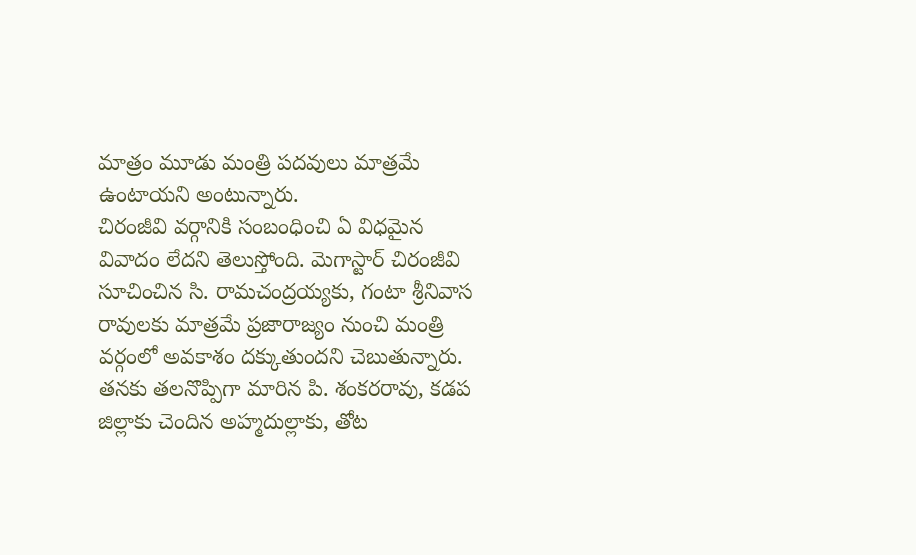మాత్రం మూడు మంత్రి పదవులు మాత్రమే ఉంటాయని అంటున్నారు.
చిరంజీవి వర్గానికి సంబంధించి ఏ విధమైన వివాదం లేదని తెలుస్తోంది. మెగాస్టార్ చిరంజీవి సూచించిన సి. రామచంద్రయ్యకు, గంటా శ్రీనివాస రావులకు మాత్రమే ప్రజారాజ్యం నుంచి మంత్రి వర్గంలో అవకాశం దక్కుతుందని చెబుతున్నారు. తనకు తలనొప్పిగా మారిన పి. శంకరరావు, కడప జిల్లాకు చెందిన అహ్మదుల్లాకు, తోట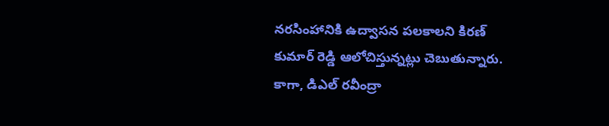నరసింహానికి ఉద్వాసన పలకాలని కిరణ్ కుమార్ రెడ్డి ఆలోచిస్తున్నట్లు చెబుతున్నారు. కాగా, డిఎల్ రవీంద్రా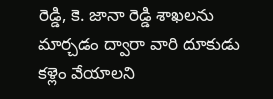రెడ్డి, కె. జానా రెడ్డి శాఖలను మార్చడం ద్వారా వారి దూకుడు కళ్లెం వేయాలని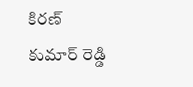కిరణ్ కుమార్ రెడ్డి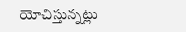యోచిస్తున్నట్లు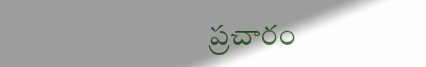ప్రచారం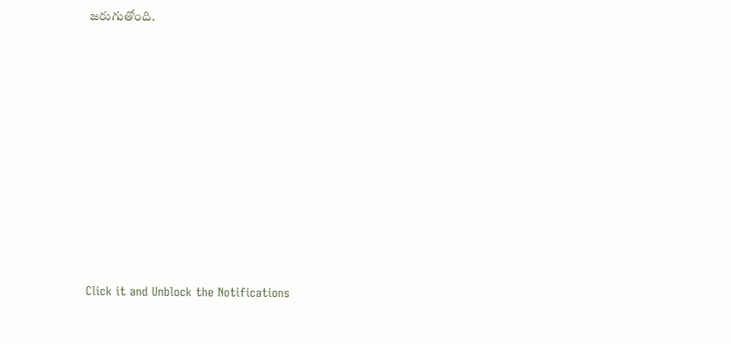జరుగుతోంది.












Click it and Unblock the Notifications